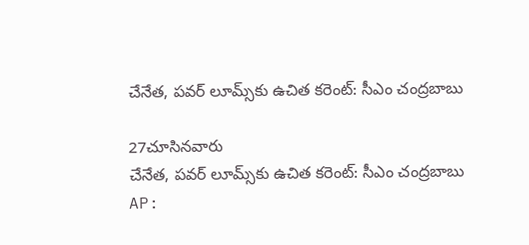చేనేత, పవర్ లూమ్స్‌కు ఉచిత కరెంట్: సీఎం చంద్రబాబు

27చూసినవారు
చేనేత, పవర్ లూమ్స్‌కు ఉచిత కరెంట్: సీఎం చంద్రబాబు
AP: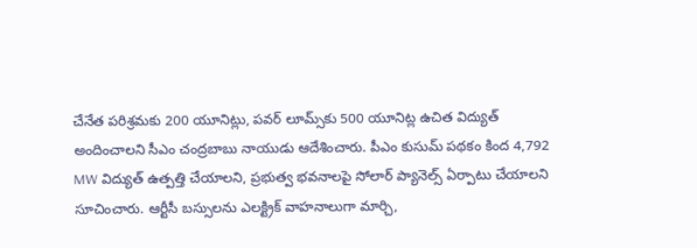చేనేత పరిశ్రమకు 200 యూనిట్లు, పవర్ లూమ్స్‌కు 500 యూనిట్ల ఉచిత విద్యుత్ అందించాలని సీఎం చంద్రబాబు నాయుడు ఆదేశించారు. పీఎం కుసుమ్ పథకం కింద 4,792 MW విద్యుత్ ఉత్పత్తి చేయాలని, ప్రభుత్వ భవనాలపై సోలార్ ప్యానెల్స్ ఏర్పాటు చేయాలని సూచించారు. ఆర్టీసీ బస్సులను ఎలక్ట్రిక్ వాహనాలుగా మార్చి,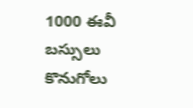1000 ఈవీ బస్సులు కొనుగోలు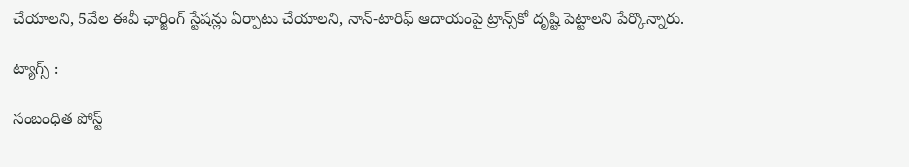చేయాలని, 5వేల ఈవీ ఛార్జింగ్ స్టేషన్లు ఏర్పాటు చేయాలని, నాన్-టారిఫ్ ఆదాయంపై ట్రాన్స్‌కో దృష్టి పెట్టాలని పేర్కొన్నారు.

ట్యాగ్స్ :

సంబంధిత పోస్ట్